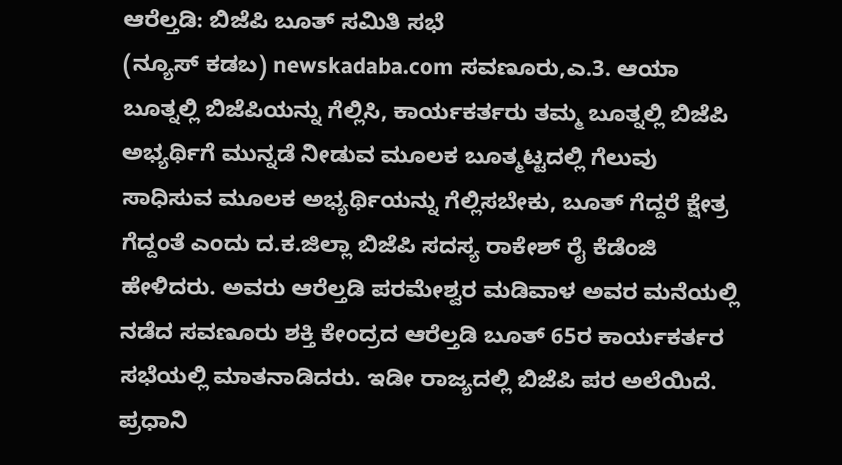ಆರೆಲ್ತಡಿ: ಬಿಜೆಪಿ ಬೂತ್ ಸಮಿತಿ ಸಭೆ
(ನ್ಯೂಸ್ ಕಡಬ) newskadaba.com ಸವಣೂರು,ಎ.3. ಆಯಾ ಬೂತ್ನಲ್ಲಿ ಬಿಜೆಪಿಯನ್ನು ಗೆಲ್ಲಿಸಿ, ಕಾರ್ಯಕರ್ತರು ತಮ್ಮ ಬೂತ್ನಲ್ಲಿ ಬಿಜೆಪಿ ಅಭ್ಯರ್ಥಿಗೆ ಮುನ್ನಡೆ ನೀಡುವ ಮೂಲಕ ಬೂತ್ಮಟ್ಟದಲ್ಲಿ ಗೆಲುವು ಸಾಧಿಸುವ ಮೂಲಕ ಅಭ್ಯರ್ಥಿಯನ್ನು ಗೆಲ್ಲಿಸಬೇಕು, ಬೂತ್ ಗೆದ್ದರೆ ಕ್ಷೇತ್ರ ಗೆದ್ದಂತೆ ಎಂದು ದ.ಕ.ಜಿಲ್ಲಾ ಬಿಜೆಪಿ ಸದಸ್ಯ ರಾಕೇಶ್ ರೈ ಕೆಡೆಂಜಿ ಹೇಳಿದರು. ಅವರು ಆರೆಲ್ತಡಿ ಪರಮೇಶ್ವರ ಮಡಿವಾಳ ಅವರ ಮನೆಯಲ್ಲಿ ನಡೆದ ಸವಣೂರು ಶಕ್ತಿ ಕೇಂದ್ರದ ಆರೆಲ್ತಡಿ ಬೂತ್ 65ರ ಕಾರ್ಯಕರ್ತರ ಸಭೆಯಲ್ಲಿ ಮಾತನಾಡಿದರು. ಇಡೀ ರಾಜ್ಯದಲ್ಲಿ ಬಿಜೆಪಿ ಪರ ಅಲೆಯಿದೆ. ಪ್ರಧಾನಿ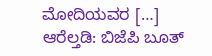ಮೋದಿಯವರ […]
ಆರೆಲ್ತಡಿ: ಬಿಜೆಪಿ ಬೂತ್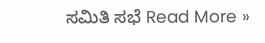ಸಮಿತಿ ಸಭೆ Read More »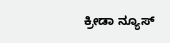ಕ್ರೀಡಾ ನ್ಯೂಸ್